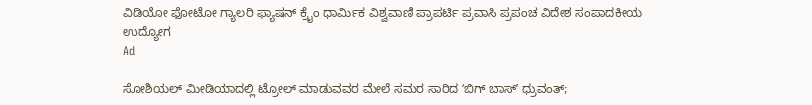ವಿಡಿಯೋ ಫೋಟೋ ಗ್ಯಾಲರಿ ಫ್ಯಾಷನ್ ಕ್ರೈಂ ಧಾರ್ಮಿಕ ವಿಶ್ವವಾಣಿ ಪ್ರಾಪರ್ಟಿ ಪ್ರವಾಸಿ ಪ್ರಪಂಚ ವಿದೇಶ ಸಂಪಾದಕೀಯ ಉದ್ಯೋಗ
Ad

ಸೋಶಿಯಲ್‌ ಮೀಡಿಯಾದಲ್ಲಿ ಟ್ರೋಲ್‌ ಮಾಡುವವರ ಮೇಲೆ ಸಮರ ಸಾರಿದ ʻಬಿಗ್‌ ಬಾಸ್‌ʼ ಧ್ರುವಂತ್;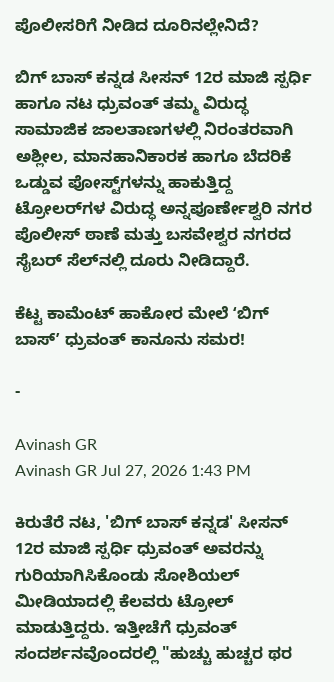ಪೊಲೀಸರಿಗೆ ನೀಡಿದ ದೂರಿನಲ್ಲೇನಿದೆ?

ಬಿಗ್ ಬಾಸ್ ಕನ್ನಡ ಸೀಸನ್ 12ರ ಮಾಜಿ ಸ್ಪರ್ಧಿ ಹಾಗೂ ನಟ ಧ್ರುವಂತ್ ತಮ್ಮ ವಿರುದ್ಧ ಸಾಮಾಜಿಕ ಜಾಲತಾಣಗಳಲ್ಲಿ ನಿರಂತರವಾಗಿ ಅಶ್ಲೀಲ, ಮಾನಹಾನಿಕಾರಕ ಹಾಗೂ ಬೆದರಿಕೆ ಒಡ್ಡುವ ಪೋಸ್ಟ್‌ಗಳನ್ನು ಹಾಕುತ್ತಿದ್ದ ಟ್ರೋಲರ್‌ಗಳ ವಿರುದ್ಧ ಅನ್ನಪೂರ್ಣೇಶ್ವರಿ ನಗರ ಪೊಲೀಸ್ ಠಾಣೆ ಮತ್ತು ಬಸವೇಶ್ವರ ನಗರದ ಸೈಬರ್ ಸೆಲ್‌ನಲ್ಲಿ ದೂರು ನೀಡಿದ್ದಾರೆ.

ಕೆಟ್ಟ ಕಾಮೆಂಟ್‌ ಹಾಕೋರ ಮೇಲೆ ʻಬಿಗ್‌ ಬಾಸ್‌ʼ ಧ್ರುವಂತ್ ಕಾನೂನು ಸಮರ!

-

Avinash GR
Avinash GR Jul 27, 2026 1:43 PM

ಕಿರುತೆರೆ ನಟ, 'ಬಿಗ್‌ ಬಾಸ್ ಕನ್ನಡ' ಸೀಸನ್‌ 12ರ ಮಾಜಿ ಸ್ಪರ್ಧಿ ಧ್ರುವಂತ್‌ ಅವರನ್ನು ಗುರಿಯಾಗಿಸಿಕೊಂಡು ಸೋಶಿಯಲ್‌ ಮೀಡಿಯಾದಲ್ಲಿ ಕೆಲವರು ಟ್ರೋಲ್‌ ಮಾಡುತ್ತಿದ್ದರು. ಇತ್ತೀಚೆಗೆ ಧ್ರುವಂತ್‌ ಸಂದರ್ಶನವೊಂದರಲ್ಲಿ "ಹುಚ್ಚು ಹುಚ್ಚರ ಥರ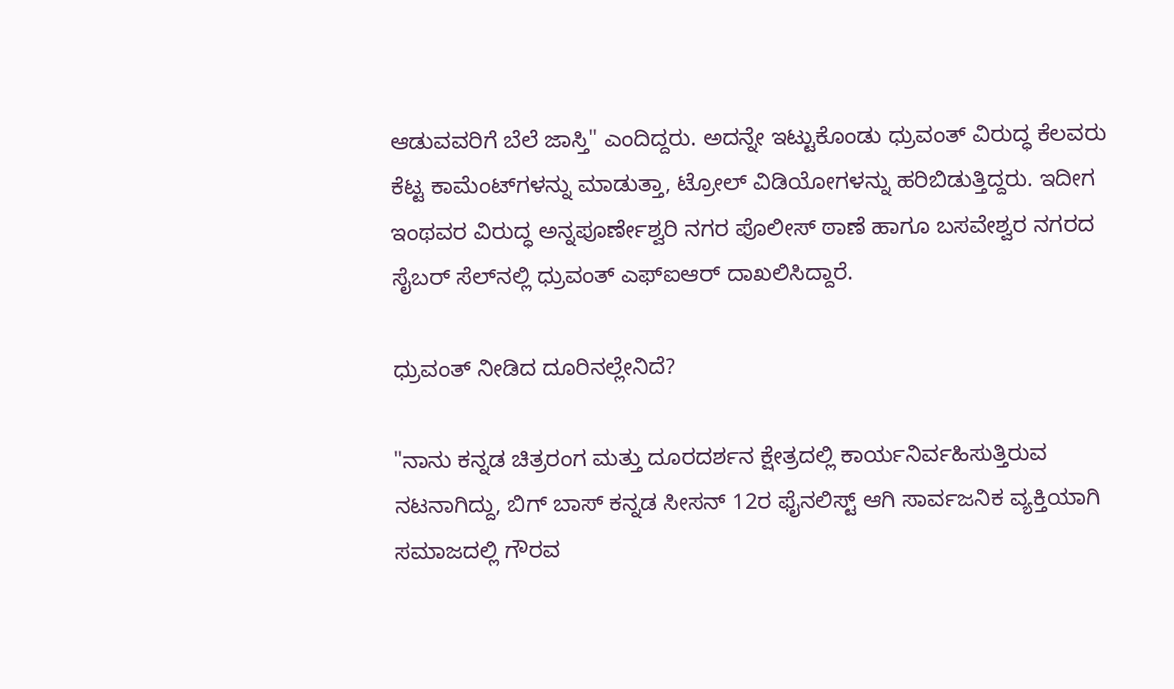ಆಡುವವರಿಗೆ ಬೆಲೆ ಜಾಸ್ತಿ" ಎಂದಿದ್ದರು. ಅದನ್ನೇ ಇಟ್ಟುಕೊಂಡು ಧ್ರುವಂತ್‌ ವಿರುದ್ಧ ಕೆಲವರು ಕೆಟ್ಟ ಕಾಮೆಂಟ್‌ಗಳನ್ನು ಮಾಡುತ್ತಾ, ಟ್ರೋಲ್‌ ವಿಡಿಯೋಗಳನ್ನು ಹರಿಬಿಡುತ್ತಿದ್ದರು. ಇದೀಗ ಇಂಥವರ ವಿರುದ್ಧ ಅನ್ನಪೂರ್ಣೇಶ್ವರಿ ನಗರ ಪೊಲೀಸ್ ಠಾಣೆ ಹಾಗೂ ಬಸವೇಶ್ವರ ನಗರದ ಸೈಬರ್ ಸೆಲ್‌ನಲ್ಲಿ ಧ್ರುವಂತ್ ಎಫ್‌ಐಆರ್ ದಾಖಲಿಸಿದ್ದಾರೆ.

ಧ್ರುವಂತ್‌ ನೀಡಿದ ದೂರಿನಲ್ಲೇನಿದೆ?

"ನಾನು ಕನ್ನಡ ಚಿತ್ರರಂಗ ಮತ್ತು ದೂರದರ್ಶನ ಕ್ಷೇತ್ರದಲ್ಲಿ ಕಾರ್ಯನಿರ್ವಹಿಸುತ್ತಿರುವ ನಟನಾಗಿದ್ದು, ಬಿಗ್‌ ಬಾಸ್‌ ಕನ್ನಡ ಸೀಸನ್‌ 12ರ ಫೈನಲಿಸ್ಟ್‌ ಆಗಿ ಸಾರ್ವಜನಿಕ ವ್ಯಕ್ತಿಯಾಗಿ ಸಮಾಜದಲ್ಲಿ ಗೌರವ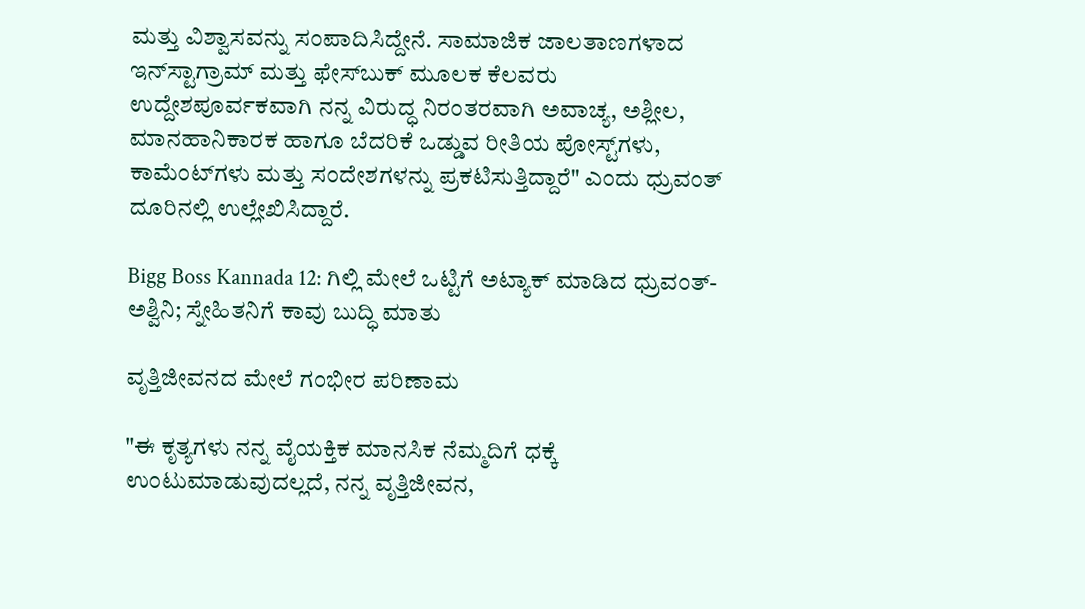ಮತ್ತು ವಿಶ್ವಾಸವನ್ನು ಸಂಪಾದಿಸಿದ್ದೇನೆ. ಸಾಮಾಜಿಕ ಜಾಲತಾಣಗಳಾದ ಇನ್‌ಸ್ಟಾಗ್ರಾಮ್‌ ಮತ್ತು ಫೇಸ್‌ಬುಕ್ ಮೂಲಕ ಕೆಲವರು‌ ಉದ್ದೇಶಪೂರ್ವಕವಾಗಿ ನನ್ನ ವಿರುದ್ಧ ನಿರಂತರವಾಗಿ ಅವಾಚ್ಯ, ಅಶ್ಲೀಲ, ಮಾನಹಾನಿಕಾರಕ ಹಾಗೂ ಬೆದರಿಕೆ ಒಡ್ಡುವ ರೀತಿಯ ಪೋಸ್ಟ್‌ಗಳು, ಕಾಮೆಂಟ್‌ಗಳು ಮತ್ತು ಸಂದೇಶಗಳನ್ನು ಪ್ರಕಟಿಸುತ್ತಿದ್ದಾರೆ" ಎಂದು ಧ್ರುವಂತ್‌ ದೂರಿನಲ್ಲಿ ಉಲ್ಲೇಖಿಸಿದ್ದಾರೆ.

Bigg Boss Kannada 12: ಗಿಲ್ಲಿ ಮೇಲೆ ಒಟ್ಟಿಗೆ ಅಟ್ಯಾಕ್‌ ಮಾಡಿದ ಧ್ರುವಂತ್-ಅಶ್ವಿನಿ; ಸ್ನೇಹಿತನಿಗೆ ಕಾವು ಬುದ್ಧಿ ಮಾತು

ವೃತ್ತಿಜೀವನದ ಮೇಲೆ ಗಂಭೀರ ಪರಿಣಾಮ

"ಈ ಕೃತ್ಯಗಳು ನನ್ನ ವೈಯಕ್ತಿಕ ಮಾನಸಿಕ ನೆಮ್ಮದಿಗೆ ಧಕ್ಕೆ ಉಂಟುಮಾಡುವುದಲ್ಲದೆ, ನನ್ನ ವೃತ್ತಿಜೀವನ,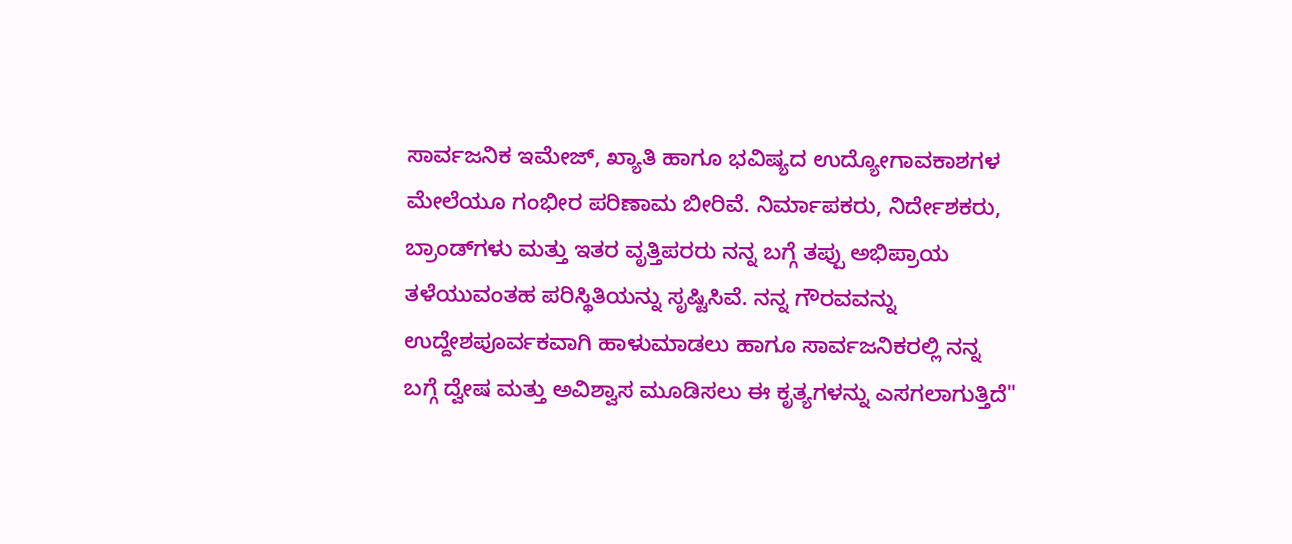ಸಾರ್ವಜನಿಕ ಇಮೇಜ್, ಖ್ಯಾತಿ ಹಾಗೂ ಭವಿಷ್ಯದ ಉದ್ಯೋಗಾವಕಾಶಗಳ ಮೇಲೆಯೂ ಗಂಭೀರ ಪರಿಣಾಮ ಬೀರಿವೆ. ನಿರ್ಮಾಪಕರು, ನಿರ್ದೇಶಕರು, ಬ್ರಾಂಡ್‌ಗಳು ಮತ್ತು ಇತರ ವೃತ್ತಿಪರರು ನನ್ನ ಬಗ್ಗೆ ತಪ್ಪು ಅಭಿಪ್ರಾಯ ತಳೆಯುವಂತಹ ಪರಿಸ್ಥಿತಿಯನ್ನು ಸೃಷ್ಟಿಸಿವೆ. ನನ್ನ ಗೌರವವನ್ನು ಉದ್ದೇಶಪೂರ್ವಕವಾಗಿ ಹಾಳುಮಾಡಲು ಹಾಗೂ ಸಾರ್ವಜನಿಕರಲ್ಲಿ ನನ್ನ ಬಗ್ಗೆ ದ್ವೇಷ ಮತ್ತು ಅವಿಶ್ವಾಸ ಮೂಡಿಸಲು ಈ ಕೃತ್ಯಗಳನ್ನು ಎಸಗಲಾಗುತ್ತಿದೆ"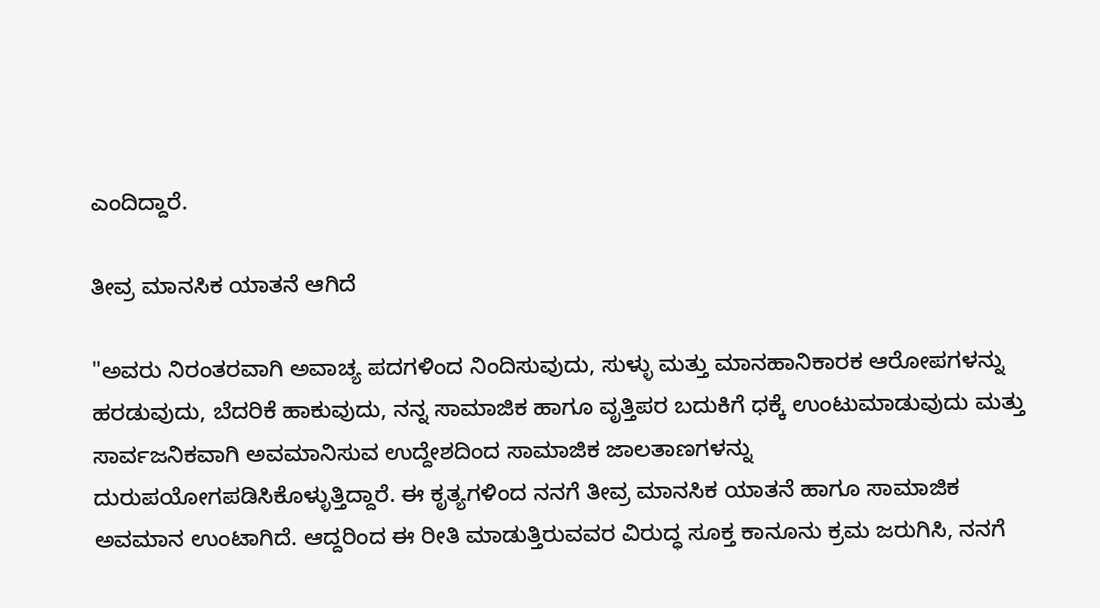ಎಂದಿದ್ದಾರೆ.

ತೀವ್ರ ಮಾನಸಿಕ ಯಾತನೆ ಆಗಿದೆ

"ಅವರು ನಿರಂತರವಾಗಿ ಅವಾಚ್ಯ ಪದಗಳಿಂದ ನಿಂದಿಸುವುದು, ಸುಳ್ಳು ಮತ್ತು ಮಾನಹಾನಿಕಾರಕ ಆರೋಪಗಳನ್ನು ಹರಡುವುದು, ಬೆದರಿಕೆ ಹಾಕುವುದು, ನನ್ನ ಸಾಮಾಜಿಕ ಹಾಗೂ ವೃತ್ತಿಪರ ಬದುಕಿಗೆ ಧಕ್ಕೆ ಉಂಟುಮಾಡುವುದು ಮತ್ತು ಸಾರ್ವಜನಿಕವಾಗಿ ಅವಮಾನಿಸುವ ಉದ್ದೇಶದಿಂದ ಸಾಮಾಜಿಕ ಜಾಲತಾಣಗಳನ್ನು ದುರುಪಯೋಗಪಡಿಸಿಕೊಳ್ಳುತ್ತಿದ್ದಾರೆ. ಈ ಕೃತ್ಯಗಳಿಂದ ನನಗೆ ತೀವ್ರ ಮಾನಸಿಕ ಯಾತನೆ ಹಾಗೂ ಸಾಮಾಜಿಕ ಅವಮಾನ ಉಂಟಾಗಿದೆ. ಆದ್ದರಿಂದ ಈ ರೀತಿ ಮಾಡುತ್ತಿರುವವರ ವಿರುದ್ಧ ಸೂಕ್ತ ಕಾನೂನು ಕ್ರಮ ಜರುಗಿಸಿ, ನನಗೆ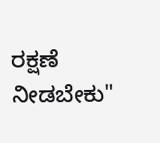ರಕ್ಷಣೆ ನೀಡಬೇಕು"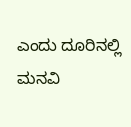ಎಂದು ದೂರಿನಲ್ಲಿ ಮನವಿ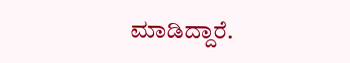ಮಾಡಿದ್ದಾರೆ.